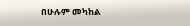በሁሉም መካከል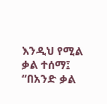እንዲህ የሚል ቃል ተሰማ፤ “በአንድ ቃል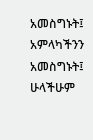አመስግኑት፤ አምላካችንን አመስግኑት፤ ሁላችሁም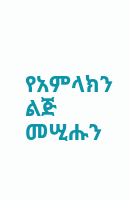የአምላክን ልጅ መሢሑን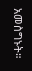አመስግኑት።